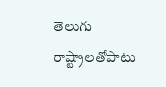తెలుగు రాష్ట్రాలతోపాటు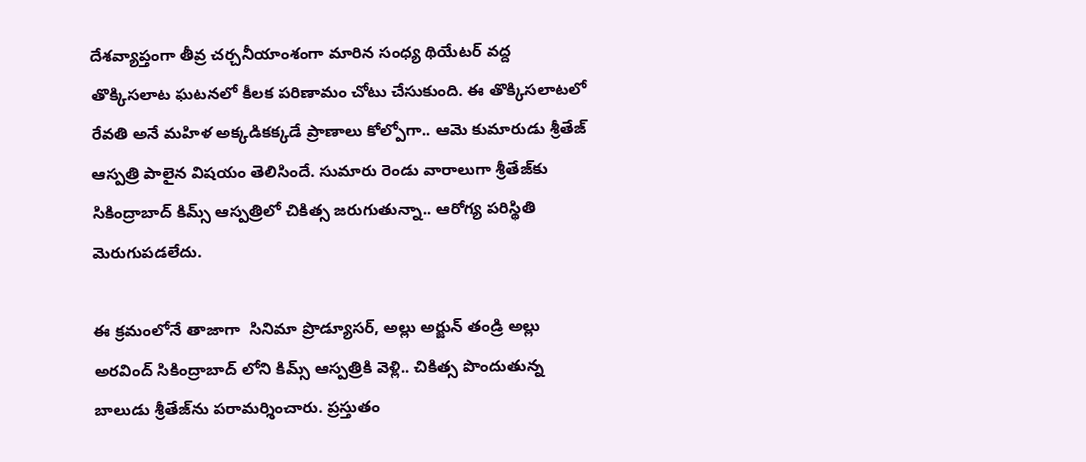దేశవ్యాప్తంగా తీవ్ర చర్చనీయాంశంగా మారిన సంధ్య థియేటర్ వద్ద తొక్కిసలాట ఘటనలో కీలక పరిణామం చోటు చేసుకుంది. ఈ తొక్కిసలాటలో రేవతి అనే మహిళ అక్కడికక్కడే ప్రాణాలు కోల్పోగా.. ఆమె కుమారుడు శ్రీతేజ్ ఆస్పత్రి పాలైన విషయం తెలిసిందే. సుమారు రెండు వారాలుగా శ్రీతేజ్‌కు సికింద్రాబాద్ కిమ్స్ ఆస్పత్రిలో చికిత్స జరుగుతున్నా.. ఆరోగ్య పరిస్థితి మెరుగుపడలేదు.

ఈ క్రమంలోనే తాజాగా  సినిమా ప్రొడ్యూసర్, అల్లు అర్జున్ తండ్రి అల్లు అరవింద్ సికింద్రాబాద్‌ లోని కిమ్స్‌ ఆస్పత్రికి వెళ్లి.. చికిత్స పొందుతున్న బాలుడు శ్రీతేజ్‌ను పరామర్శించారు. ప్రస్తుతం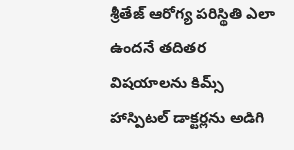శ్రీతేజ్‌ ఆరోగ్య పరిస్థితి ఎలా ఉందనే తదితర విషయాలను కిమ్స్ హాస్పిటల్ డాక్టర్లను అడిగి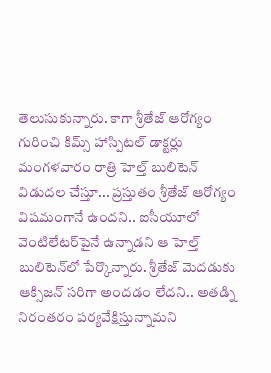తెలుసుకున్నారు. కాగా శ్రీతేజ్‌ ఆరోగ్యం గురించి కిమ్స్ హాస్పిటల్ డాక్టర్లు మంగళవారం రాత్రి హెల్త్ బులిటెన్ విడుదల చేస్తూ... ప్రస్తుతం శ్రీతేజ్ ఆరోగ్యం విషమంగానే ఉందని.. ఐసీయూలో వెంటిలేటర్‌పైనే ఉన్నాడని ఆ హెల్త్‌ బులిటెన్‌లో పేర్కొన్నారు. శ్రీతేజ్ మెదడుకు ఆక్సిజన్‌ సరిగా అందడం లేదని.. అతడ్ని నిరంతరం పర్యవేక్షిస్తున్నామని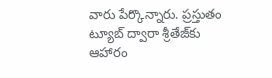వారు పేర్కొన్నారు. ప్రస్తుతం ట్యూబ్‌ ద్వారా శ్రీతేజ్‌కు ఆహారం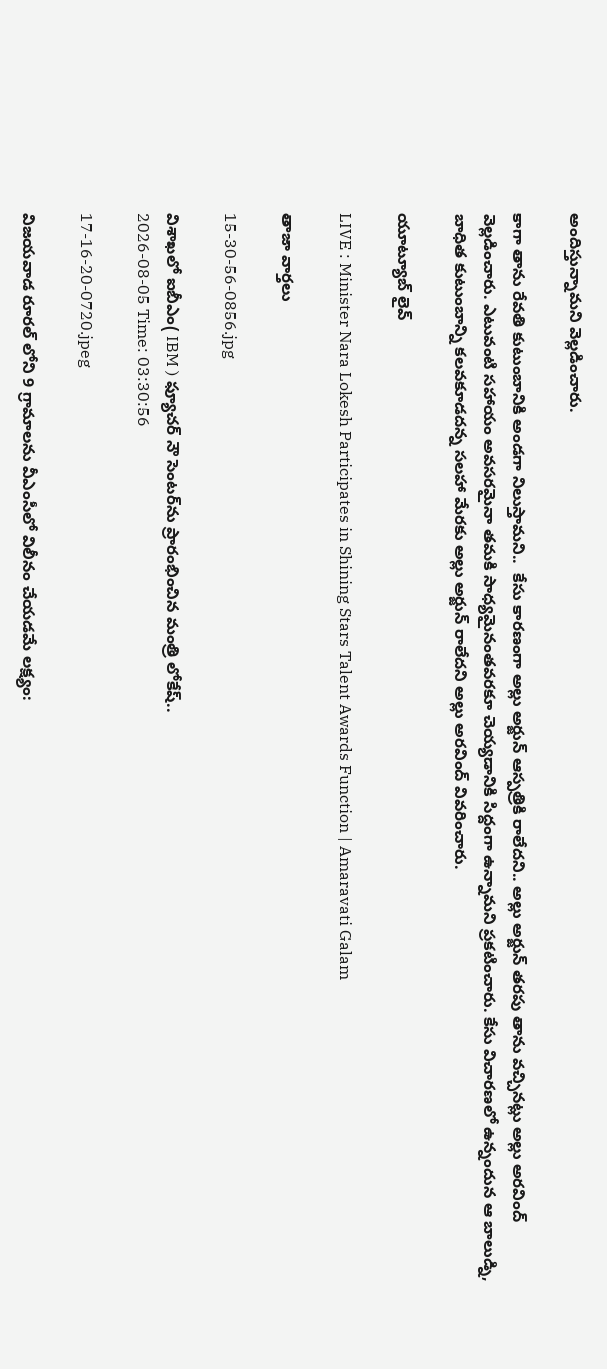అందిస్తున్నామని వెల్లడించారు.

కాగా తాను రేవతి కుటుంబానికి అండగా నిలుస్తామని..  కేసు కారణంగా అల్లు అర్జున్ ఆస్పత్రికి రాలేదని.. అల్లు అర్జున్ తరపు తాను వచ్చినట్లు అల్లు అరవింద్ వెల్లడించారు. ఎటువంటి సహాయం అవసరమైనా తమకి సాధ్యమైనంతవరకూ చెయ్యడానికి సిద్దంగా ఉన్నామని ప్రకటించారు. కేసు విచారణలో ఉన్నందున ఆ బాలుడ్ని, బాధిత కుటుంబాన్ని కలవకూడదన్న సలహా మేరకు అల్లు అర్జున్ రాలేదని అల్లు అరవింద్ వివరించారు.

యూట్యూబ్ లైవ్

LIVE : Minister Nara Lokesh Participates in Shining Stars Talent Awards Function | Amaravati Galam

తాజా వార్తలు

15-30-56-0856.jpg

విశాఖలో ఐబీఎం( IBM ) ఫ్యూచర్ నౌ సెంటర్‌ను ప్రారంభించిన మంత్రి లోకేష్..
2026-08-05 Time: 03:30:56

17-16-20-0720.jpeg

విజయవాడ రూరల్ లోని 9 గ్రామాలను వీఎంసీలో విలీనం చేయడమే లక్ష్యం: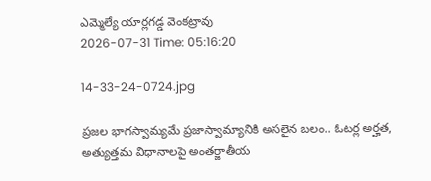ఎమ్మెల్యే యార్లగడ్డ వెంకట్రావు
2026-07-31 Time: 05:16:20

14-33-24-0724.jpg

ప్ర‌జ‌ల భాగ‌స్వామ్య‌మే ప్రజాస్వామ్యానికి అస‌లైన బ‌లం.. ఓట‌ర్ల అర్హ‌త‌,  అత్యుత్త‌మ విధానాల‌పై అంతర్జాతీయ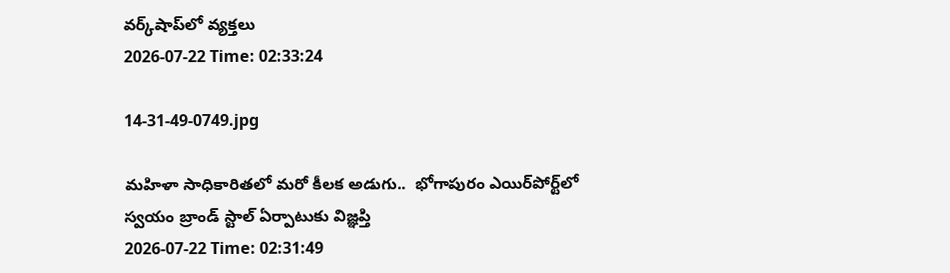వ‌ర్క్‌షాప్‌లో వ్యక్తలు
2026-07-22 Time: 02:33:24

14-31-49-0749.jpg

మ‌హిళా సాధికారిత‌లో మ‌రో కీల‌క అడుగు..  భోగాపురం ఎయిర్‌పోర్ట్‌లో స్వ‌యం బ్రాండ్ స్టాల్ ఏర్పాటుకు విజ్ఞ‌ప్తి
2026-07-22 Time: 02:31:49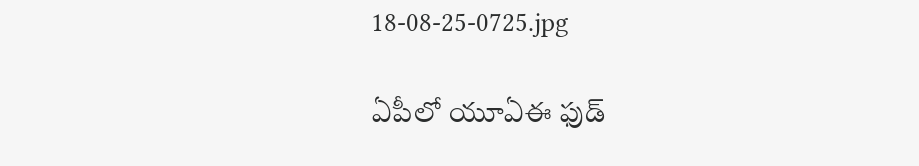18-08-25-0725.jpg

ఏపీలో యూఏఈ ఫుడ్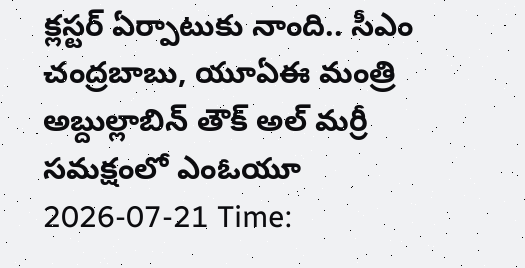క్లస్టర్ ఏర్పాటుకు నాంది.. సీఎం చంద్రబాబు, యూఏఈ మంత్రి అబ్దుల్లాబిన్ తౌక్ అల్ మర్రీ  సమక్షంలో ఎంఓయూ
2026-07-21 Time: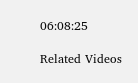06:08:25

Related Videos